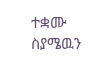ተቋሙ ስያሜዉን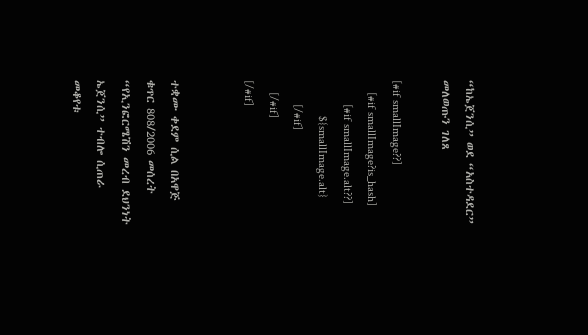“ከኤጀንሲ” ወደ “አስተዳደር” መለወጡን ገለጸ

[#if smallImage??]
    [#if smallImage?is_hash]
        [#if smallImage.alt??]
            ${smallImage.alt}
        [/#if]
    [/#if]
[/#if]


ተቋሙ ቀደም ሲል በአዋጅ ቁጥር 808/2006 መሰረት “የኢንፎርሜሽን መረብ ደህንነት ኤጀንሲ” ተብሎ ሲጠራ መቆየቱ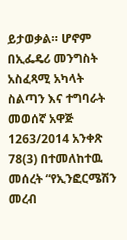ይታወቃል። ሆኖም በኢፌዴሪ መንግስት አስፈጻሚ አካላት ስልጣን እና ተግባራት መወሰኛ አዋጅ 1263/2014 አንቀጽ 78(3) በተመለከተዉ መሰረት “የኢንፎርሜሽን መረብ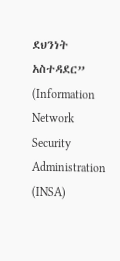ደህንነት አስተዳደር” (Information Network Security Administration (INSA)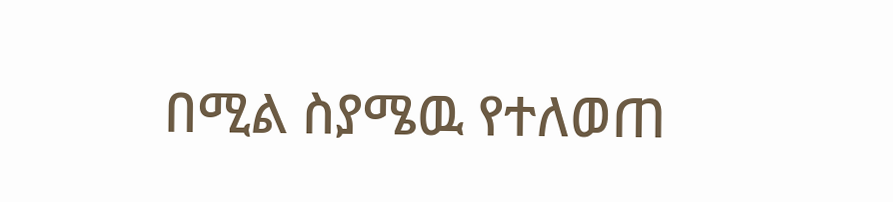በሚል ስያሜዉ የተለወጠ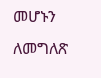መሆኑን ለመግለጽ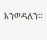እንወዳለን።